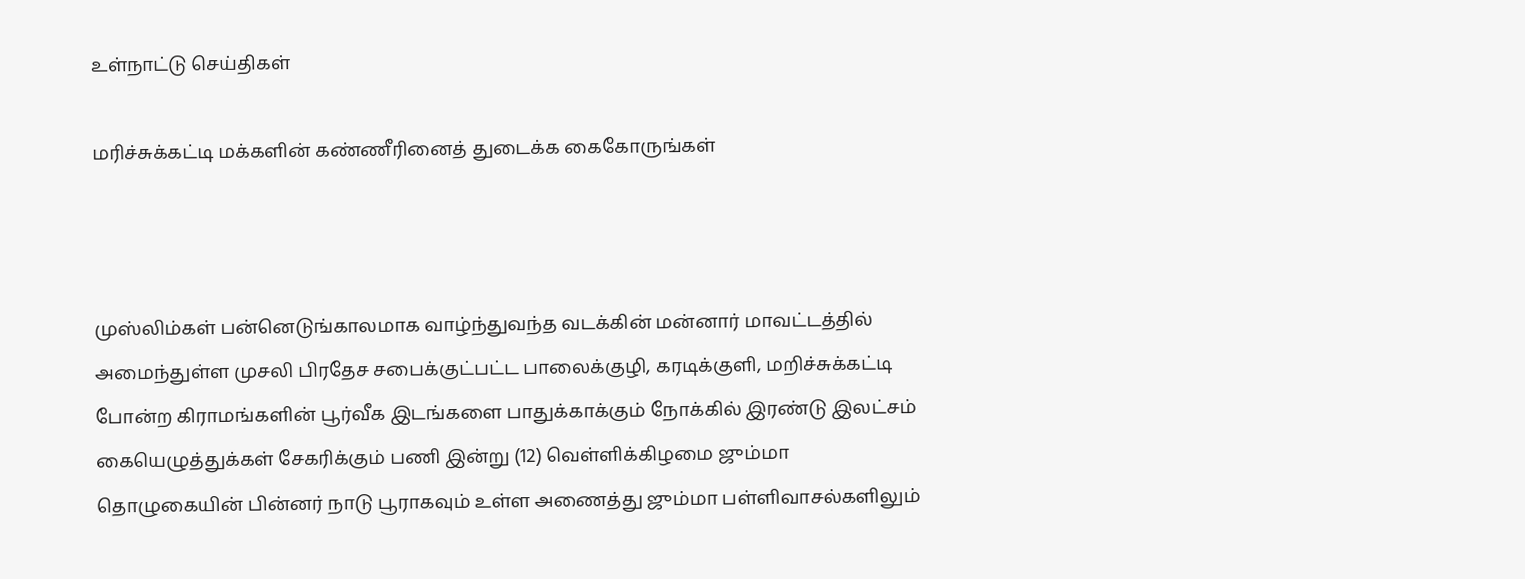உள்நாட்டு செய்திகள்

மரிச்சுக்கட்டி மக்களின் கண்ணீரினைத் துடைக்க கைகோருங்கள்



முஸ்லிம்கள் பன்னெடுங்காலமாக வாழ்ந்துவந்த வடக்கின் மன்னார் மாவட்டத்தில் அமைந்துள்ள முசலி பிரதேச சபைக்குட்பட்ட பாலைக்குழி, கரடிக்குளி, மறிச்சுக்கட்டி போன்ற கிராமங்களின் பூர்வீக இடங்களை பாதுக்காக்கும் நோக்கில் இரண்டு இலட்சம் கையெழுத்துக்கள் சேகரிக்கும் பணி இன்று (12) வெள்ளிக்கிழமை ஜும்மா தொழுகையின் பின்னர் நாடு பூராகவும் உள்ள அணைத்து ஜும்மா பள்ளிவாசல்களிலும்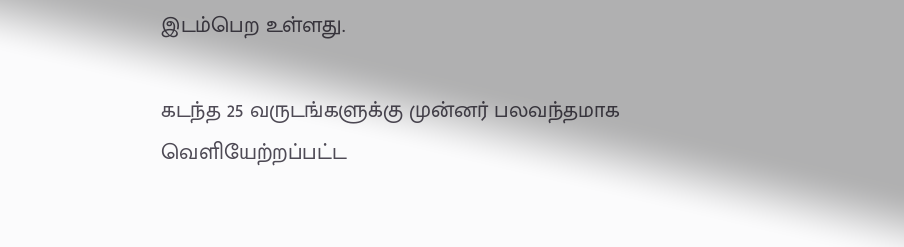இடம்பெற உள்ளது.

கடந்த 25 வருடங்களுக்கு முன்னர் பலவந்தமாக வெளியேற்றப்பட்ட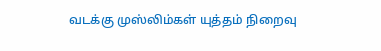வடக்கு முஸ்லிம்கள் யுத்தம் நிறைவு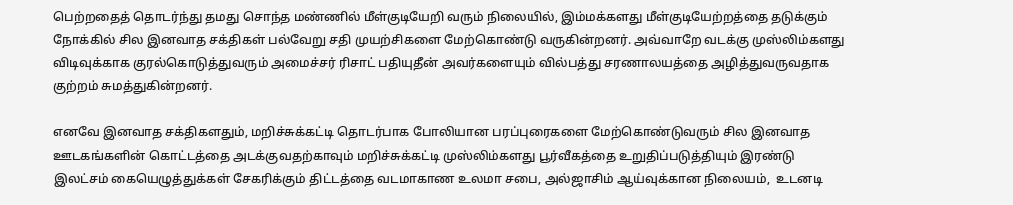பெற்றதைத் தொடர்ந்து தமது சொந்த மண்ணில் மீள்குடியேறி வரும் நிலையில், இம்மக்களது மீள்குடியேற்றத்தை தடுக்கும் நோக்கில் சில இனவாத சக்திகள் பல்வேறு சதி முயற்சிகளை மேற்கொண்டு வருகின்றனர். அவ்வாறே வடக்கு முஸ்லிம்களது விடிவுக்காக குரல்கொடுத்துவரும் அமைச்சர் ரிசாட் பதியுதீன் அவர்களையும் வில்பத்து சரணாலயத்தை அழித்துவருவதாக குற்றம் சுமத்துகின்றனர்.

எனவே இனவாத சக்திகளதும், மறிச்சுக்கட்டி தொடர்பாக போலியான பரப்புரைகளை மேற்கொண்டுவரும் சில இனவாத ஊடகங்களின் கொட்டத்தை அடக்குவதற்காவும் மறிச்சுக்கட்டி முஸ்லிம்களது பூர்வீகத்தை உறுதிப்படுத்தியும் இரண்டு இலட்சம் கையெழுத்துக்கள் சேகரிக்கும் திட்டத்தை வடமாகாண உலமா சபை, அல்ஜாசிம் ஆய்வுக்கான நிலையம்,  உடனடி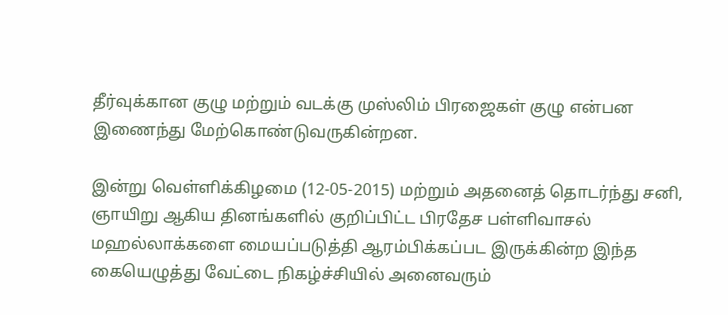தீர்வுக்கான குழு மற்றும் வடக்கு முஸ்லிம் பிரஜைகள் குழு என்பன இணைந்து மேற்கொண்டுவருகின்றன.

இன்று வெள்ளிக்கிழமை (12-05-2015) மற்றும் அதனைத் தொடர்ந்து சனி, ஞாயிறு ஆகிய தினங்களில் குறிப்பிட்ட பிரதேச பள்ளிவாசல் மஹல்லாக்களை மையப்படுத்தி ஆரம்பிக்கப்பட இருக்கின்ற இந்த கையெழுத்து வேட்டை நிகழ்ச்சியில் அனைவரும்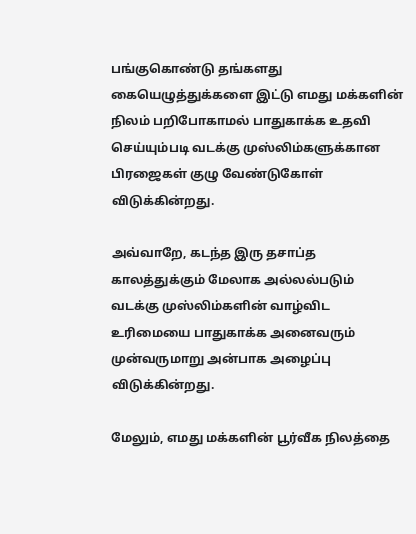பங்குகொண்டு தங்களது கையெழுத்துக்களை இட்டு எமது மக்களின் நிலம் பறிபோகாமல் பாதுகாக்க உதவி செய்யும்படி வடக்கு முஸ்லிம்களுக்கான பிரஜைகள் குழு வேண்டுகோள் விடுக்கின்றது.

அவ்வாறே, கடந்த இரு தசாப்த காலத்துக்கும் மேலாக அல்லல்படும் வடக்கு முஸ்லிம்களின் வாழ்விட உரிமையை பாதுகாக்க அனைவரும் முன்வருமாறு அன்பாக அழைப்பு விடுக்கின்றது.

மேலும், எமது மக்களின் பூர்வீக நிலத்தை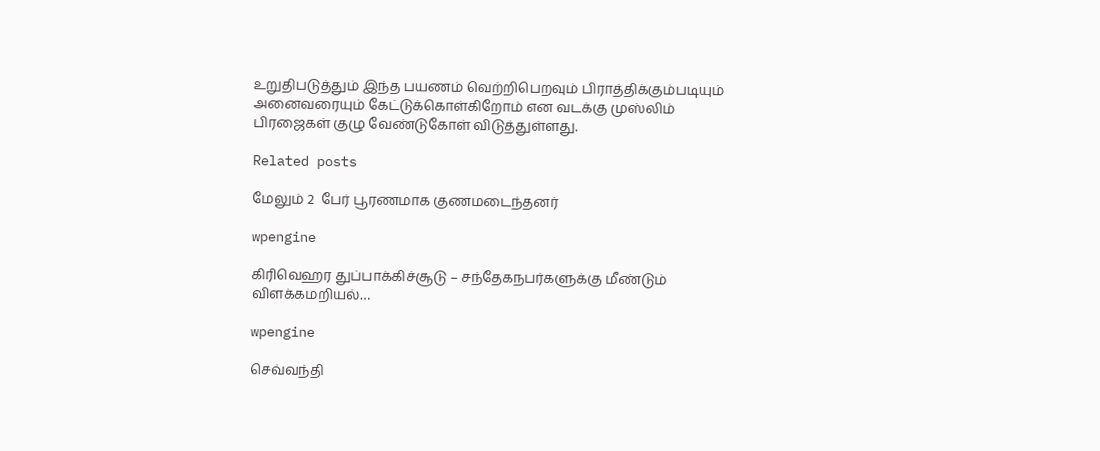உறுதிபடுத்தும் இந்த பயணம் வெற்றிபெறவும் பிராத்திக்கும்படியும் அனைவரையும் கேட்டுக்கொள்கிறோம் என வடக்கு முஸ்லிம் பிரஜைகள் குழு வேண்டுகோள் விடுத்துள்ளது.

Related posts

மேலும் 2  பேர் பூரணமாக குணமடைந்தனர்

wpengine

கிரிவெஹர துப்பாக்கிச்சூடு – சந்தேகநபர்களுக்கு மீண்டும் விளக்கமறியல்…

wpengine

செவ்வந்தி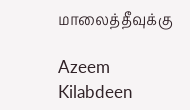மாலைத்தீவுக்கு

Azeem Kilabdeen